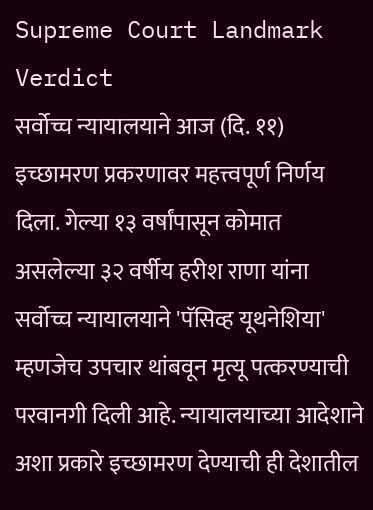Supreme Court Landmark Verdict
सर्वोच्च न्यायालयाने आज (दि. ११) इच्छामरण प्रकरणावर महत्त्वपूर्ण निर्णय दिला. गेल्या १३ वर्षांपासून कोमात असलेल्या ३२ वर्षीय हरीश राणा यांना सर्वोच्च न्यायालयाने 'पॅसिव्ह यूथनेशिया' म्हणजेच उपचार थांबवून मृत्यू पत्करण्याची परवानगी दिली आहे. न्यायालयाच्या आदेशाने अशा प्रकारे इच्छामरण देण्याची ही देशातील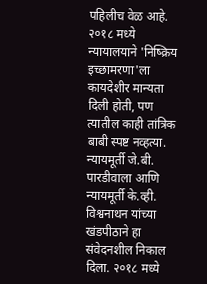पहिलीच वेळ आहे.
२०१८ मध्ये न्यायालयाने 'निष्क्रिय इच्छामरणा'ला कायदेशीर मान्यता दिली होती, पण त्यातील काही तांत्रिक बाबी स्पष्ट नव्हत्या. न्यायमूर्ती जे.बी. पारडीवाला आणि न्यायमूर्ती के.व्ही. विश्वनाथन यांच्या खंडपीठाने हा संवेदनशील निकाल दिला. २०१८ मध्ये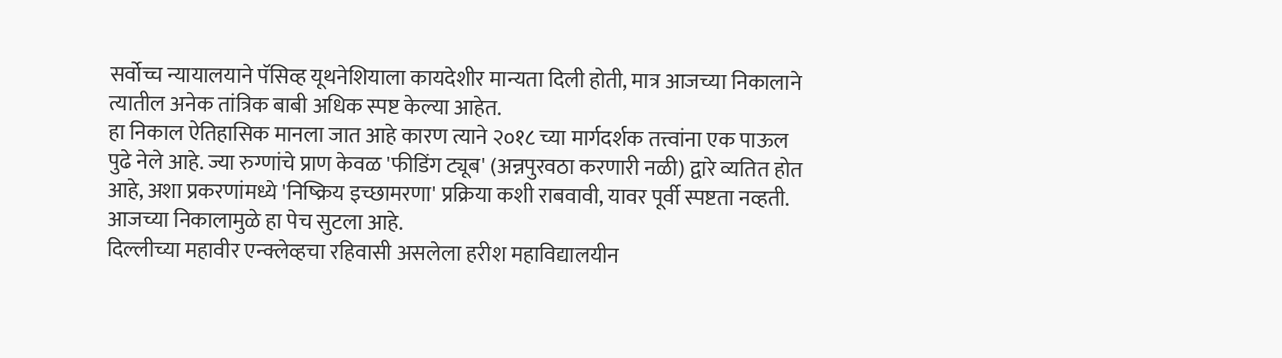सर्वोच्च न्यायालयाने पॅसिव्ह यूथनेशियाला कायदेशीर मान्यता दिली होती, मात्र आजच्या निकालाने त्यातील अनेक तांत्रिक बाबी अधिक स्पष्ट केल्या आहेत.
हा निकाल ऐतिहासिक मानला जात आहे कारण त्याने २०१८ च्या मार्गदर्शक तत्त्वांना एक पाऊल पुढे नेले आहे. ज्या रुग्णांचे प्राण केवळ 'फीडिंग ट्यूब' (अन्नपुरवठा करणारी नळी) द्वारे व्यतित होत आहे, अशा प्रकरणांमध्ये 'निष्क्रिय इच्छामरणा' प्रक्रिया कशी राबवावी, यावर पूर्वी स्पष्टता नव्हती. आजच्या निकालामुळे हा पेच सुटला आहे.
दिल्लीच्या महावीर एन्क्लेव्हचा रहिवासी असलेला हरीश महाविद्यालयीन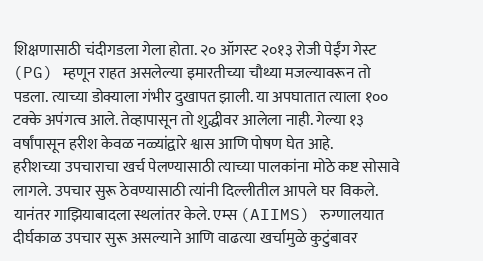शिक्षणासाठी चंदीगडला गेला होता. २० ऑगस्ट २०१३ रोजी पेईंग गेस्ट (PG) म्हणून राहत असलेल्या इमारतीच्या चौथ्या मजल्यावरून तो पडला. त्याच्या डोक्याला गंभीर दुखापत झाली. या अपघातात त्याला १०० टक्के अपंगत्व आले. तेव्हापासून तो शुद्धीवर आलेला नाही. गेल्या १३ वर्षांपासून हरीश केवळ नळ्यांद्वारे श्वास आणि पोषण घेत आहे.
हरीशच्या उपचाराचा खर्च पेलण्यासाठी त्याच्या पालकांना मोठे कष्ट सोसावे लागले. उपचार सुरू ठेवण्यासाठी त्यांनी दिल्लीतील आपले घर विकले. यानंतर गाझियाबादला स्थलांतर केले. एम्स (AIIMS) रुग्णालयात दीर्घकाळ उपचार सुरू असल्याने आणि वाढत्या खर्चामुळे कुटुंबावर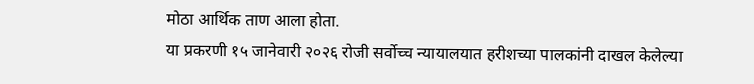मोठा आर्थिक ताण आला होता.
या प्रकरणी १५ जानेवारी २०२६ रोजी सर्वोच्च न्यायालयात हरीशच्या पालकांनी दाखल केलेल्या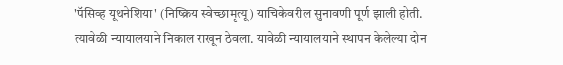'पॅसिव्ह यूथनेशिया' (निष्क्रिय स्वेच्छामृत्यू) याचिकेवरील सुनावणी पूर्ण झाली होती. त्यावेळी न्यायालयाने निकाल राखून ठेवला. यावेळी न्यायालयाने स्थापन केलेल्या दोन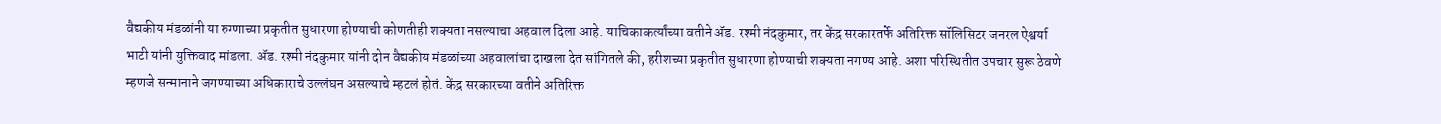वैद्यकीय मंडळांनी या रुग्णाच्या प्रकृतीत सुधारणा होण्याची कोणतीही शक्यता नसल्याचा अहवाल दिला आहे. याचिकाकर्त्यांच्या वतीने ॲड. रश्मी नंदकुमार, तर केंद्र सरकारतर्फे अतिरिक्त सॉलिसिटर जनरल ऐश्वर्या भाटी यांनी युक्तिवाद मांडला. ॲड. रश्मी नंदकुमार यांनी दोन वैद्यकीय मंडळांच्या अहवालांचा दाखला देत सांगितले की, हरीशच्या प्रकृतीत सुधारणा होण्याची शक्यता नगण्य आहे. अशा परिस्थितीत उपचार सुरू ठेवणे म्हणजे सन्मानाने जगण्याच्या अधिकाराचे उल्लंघन असल्याचे म्हटलं होतं. केंद्र सरकारच्या वतीने अतिरिक्त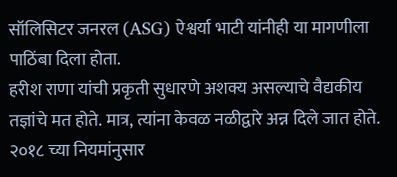सॉलिसिटर जनरल (ASG) ऐश्वर्या भाटी यांनीही या मागणीला पाठिंबा दिला होता.
हरीश राणा यांची प्रकृती सुधारणे अशक्य असल्याचे वैद्यकीय तज्ञांचे मत होते. मात्र, त्यांना केवळ नळीद्वारे अन्न दिले जात होते. २०१८ च्या नियमांनुसार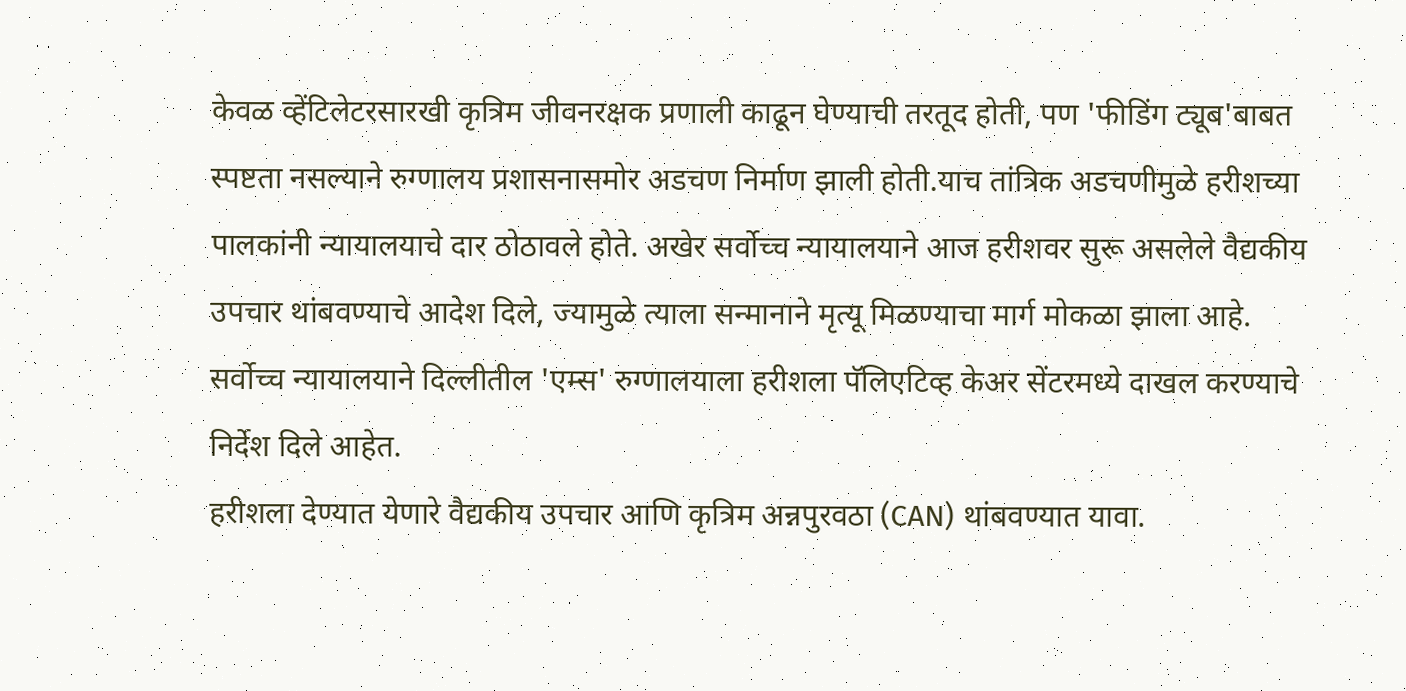केवळ व्हेंटिलेटरसारखी कृत्रिम जीवनरक्षक प्रणाली काढून घेण्याची तरतूद होती, पण 'फीडिंग ट्यूब'बाबत स्पष्टता नसल्याने रुग्णालय प्रशासनासमोर अडचण निर्माण झाली होती.याच तांत्रिक अडचणीमुळे हरीशच्या पालकांनी न्यायालयाचे दार ठोठावले होते. अखेर सर्वोच्च न्यायालयाने आज हरीशवर सुरू असलेले वैद्यकीय उपचार थांबवण्याचे आदेश दिले, ज्यामुळे त्याला सन्मानाने मृत्यू मिळण्याचा मार्ग मोकळा झाला आहे.
सर्वोच्च न्यायालयाने दिल्लीतील 'एम्स' रुग्णालयाला हरीशला पॅलिएटिव्ह केअर सेंटरमध्ये दाखल करण्याचे निर्देश दिले आहेत.
हरीशला देण्यात येणारे वैद्यकीय उपचार आणि कृत्रिम अन्नपुरवठा (CAN) थांबवण्यात यावा.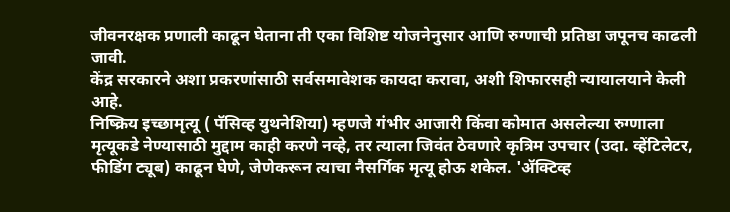जीवनरक्षक प्रणाली काढून घेताना ती एका विशिष्ट योजनेनुसार आणि रुग्णाची प्रतिष्ठा जपूनच काढली जावी.
केंद्र सरकारने अशा प्रकरणांसाठी सर्वसमावेशक कायदा करावा, अशी शिफारसही न्यायालयाने केली आहे.
निष्क्रिय इच्छामृत्यू ( पॅसिव्ह युथनेशिया) म्हणजे गंभीर आजारी किंवा कोमात असलेल्या रुग्णाला मृत्यूकडे नेण्यासाठी मुद्दाम काही करणे नव्हे, तर त्याला जिवंत ठेवणारे कृत्रिम उपचार (उदा. व्हेंटिलेटर, फीडिंग ट्यूब) काढून घेणे, जेणेकरून त्याचा नैसर्गिक मृत्यू होऊ शकेल. 'ॲक्टिव्ह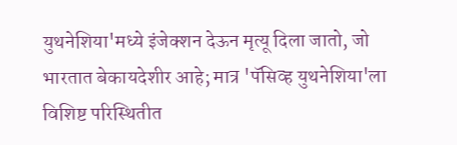युथनेशिया'मध्ये इंजेक्शन देऊन मृत्यू दिला जातो, जो भारतात बेकायदेशीर आहे; मात्र 'पॅसिव्ह युथनेशिया'ला विशिष्ट परिस्थितीत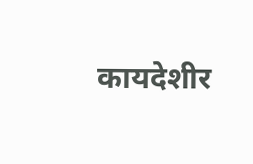कायदेशीर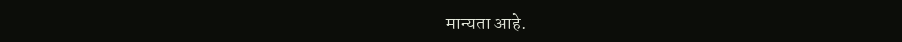मान्यता आहे.